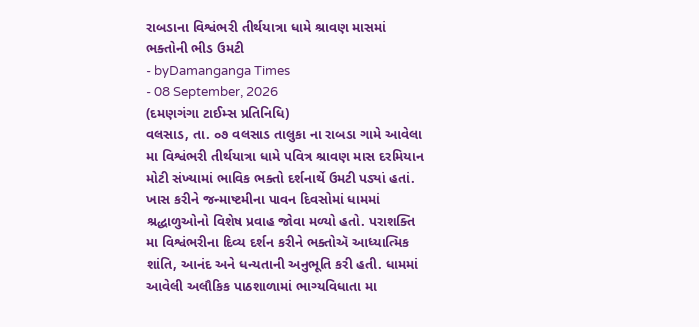રાબડાના વિશ્વંભરી તીર્થયાત્રા ધામે શ્રાવણ માસમાં ભક્તોની ભીડ ઉમટી
- byDamanganga Times
- 08 September, 2026
(દમણગંગા ટાઈમ્સ પ્રતિનિધિ)
વલસાડ, તા. ૦૭ વલસાડ તાલુકા ના રાબડા ગામે આવેલા મા વિશ્વંભરી તીર્થયાત્રા ધામે પવિત્ર શ્રાવણ માસ દરમિયાન મોટી સંખ્યામાં ભાવિક ભક્તો દર્શનાર્થે ઉમટી પડ્યાં હતાં. ખાસ કરીને જન્માષ્ટમીના પાવન દિવસોમાં ધામમાં શ્રદ્ધાળુઓનો વિશેષ પ્રવાહ જોવા મળ્યો હતો. પરાશક્તિ મા વિશ્વંભરીના દિવ્ય દર્શન કરીને ભક્તોઍ આધ્યાત્મિક શાંતિ, આનંદ અને ધન્યતાની અનુભૂતિ કરી હતી. ધામમાં આવેલી અલૌકિક પાઠશાળામાં ભાગ્યવિધાતા મા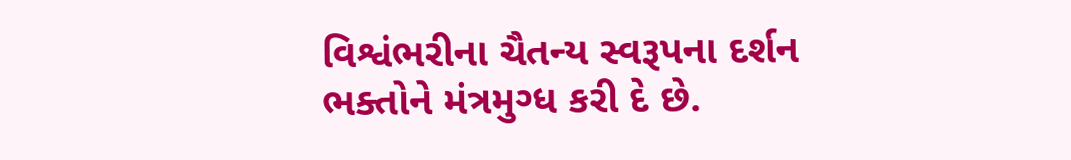વિશ્વંભરીના ચૈતન્ય સ્વરૂપના દર્શન ભક્તોને મંત્રમુગ્ધ કરી દે છે.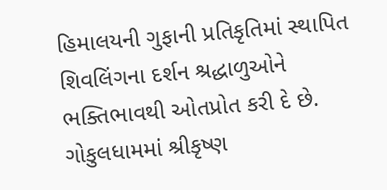હિમાલયની ગુફાની પ્રતિકૃતિમાં સ્થાપિત શિવલિંગના દર્શન શ્રદ્ધાળુઓને ભક્તિભાવથી ઓતપ્રોત કરી દે છે. ગોકુલધામમાં શ્રીકૃષ્ણ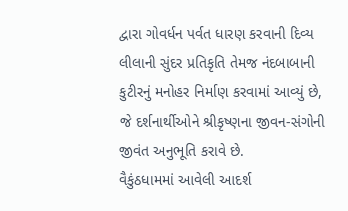દ્વારા ગોવર્ધન પર્વત ધારણ કરવાની દિવ્ય લીલાની સુંદર પ્રતિકૃતિ તેમજ નંદબાબાની કુટીરનું મનોહર નિર્માણ કરવામાં આવ્યું છે, જે દર્શનાર્થીઓને શ્રીકૃષ્ણના જીવન-સંગોની જીવંત અનુભૂતિ કરાવે છે.
વૈકુંઠધામમાં આવેલી આદર્શ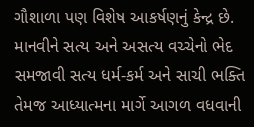ગૌશાળા પણ વિશેષ આકર્ષણનું કેન્દ્ર છે. માનવીને સત્ય અને અસત્ય વચ્ચેનો ભેદ સમજાવી સત્ય ધર્મ-કર્મ અને સાચી ભક્તિ તેમજ આધ્યાત્મના માર્ગે આગળ વધવાની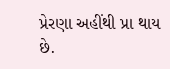પ્રેરણા અહીંથી પ્રા થાય છે.